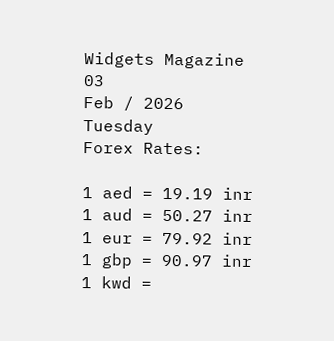Widgets Magazine
03
Feb / 2026
Tuesday
Forex Rates:

1 aed = 19.19 inr 1 aud = 50.27 inr 1 eur = 79.92 inr 1 gbp = 90.97 inr 1 kwd =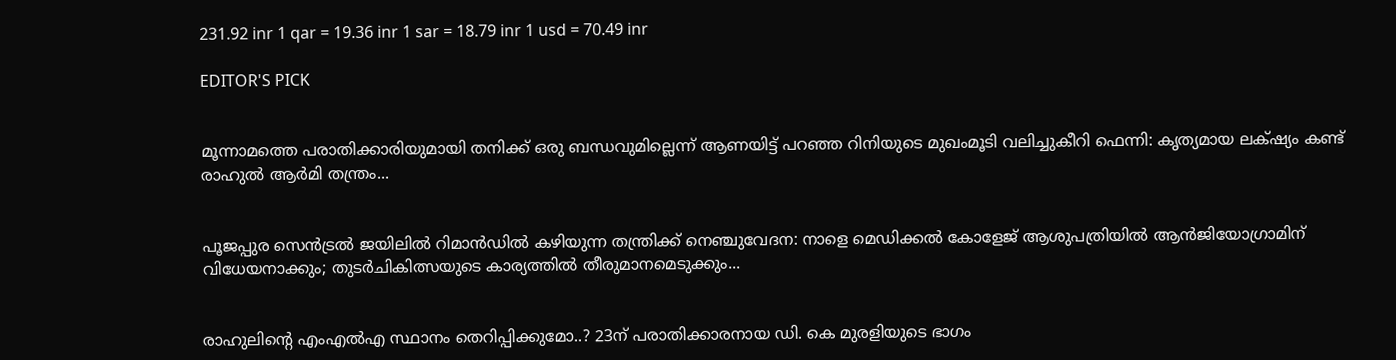231.92 inr 1 qar = 19.36 inr 1 sar = 18.79 inr 1 usd = 70.49 inr

EDITOR'S PICK


മൂന്നാമത്തെ പരാതിക്കാരിയുമായി തനിക്ക് ഒരു ബന്ധവുമില്ലെന്ന് ആണയിട്ട് പറഞ്ഞ റിനിയുടെ മുഖംമൂടി വലിച്ചുകീറി ഫെന്നി: കൃത്യമായ ലക്‌ഷ്യം കണ്ട് രാഹുൽ ആർമി തന്ത്രം...


പൂജപ്പുര സെൻട്രൽ ജയിലിൽ റിമാൻഡിൽ കഴിയുന്ന തന്ത്രിക്ക് നെഞ്ചുവേദന: നാളെ മെഡിക്കൽ കോളേജ് ആശുപത്രിയിൽ ആൻജിയോഗ്രാമിന് വിധേയനാക്കും; തുടർചികിത്സയുടെ കാര്യത്തിൽ തീരുമാനമെടുക്കും...


രാഹുലിന്റെ എംഎല്‍എ സ്ഥാനം തെറിപ്പിക്കുമോ..? 23ന് പരാതിക്കാരനായ ഡി. കെ മുരളിയുടെ ഭാഗം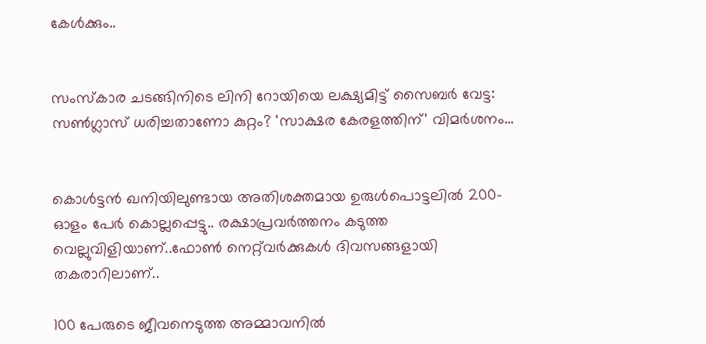കേൾക്കും..


സംസ്കാര ചടങ്ങിനിടെ ലിനി റോയിയെ ലക്ഷ്യമിട്ട് സൈബർ വേട്ട: സൺഗ്ലാസ് ധരിച്ചതാണോ കുറ്റം? 'സാക്ഷര കേരളത്തിന്' വിമർശനം...


കൊൾട്ടൻ ഖനിയിലുണ്ടായ അതിശക്തമായ ഉരുൾപൊട്ടലിൽ 200-ഓളം പേർ കൊല്ലപ്പെട്ടു.. രക്ഷാപ്രവർത്തനം കടുത്ത വെല്ലുവിളിയാണ്..ഫോൺ നെറ്റ്‌വർക്കുകൾ ദിവസങ്ങളായി തകരാറിലാണ്..

100 പേരുടെ ജീവനെടുത്ത അമ്മാവനില്‍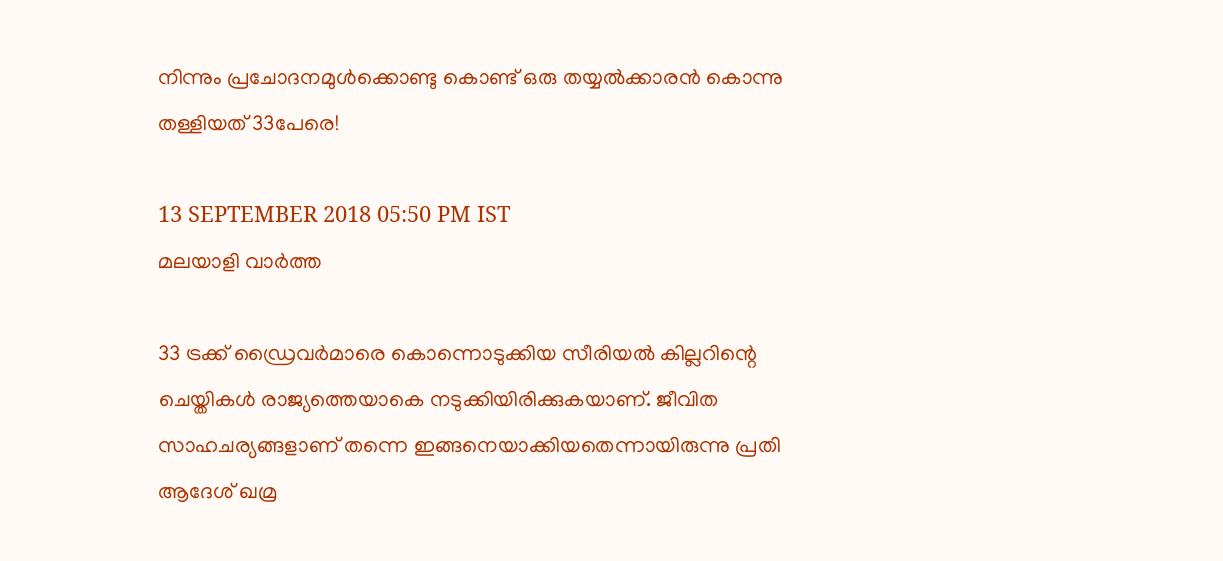നിന്നും പ്രചോദനമുള്‍ക്കൊണ്ടു കൊണ്ട് ഒരു തയ്യല്‍ക്കാരന്‍ കൊന്നു തള്ളിയത് 33പേരെ!

13 SEPTEMBER 2018 05:50 PM IST
മലയാളി വാര്‍ത്ത

33 ട്രക്ക് ഡ്രൈവര്‍മാരെ കൊന്നൊടുക്കിയ സീരിയല്‍ കില്ലറിന്റെ ചെയ്തികള്‍ രാജ്യത്തെയാകെ നടുക്കിയിരിക്കുകയാണ്. ജീവിത സാഹചര്യങ്ങളാണ് തന്നെ ഇങ്ങനെയാക്കിയതെന്നായിരുന്നു പ്രതി ആദേശ് ഖമ്ര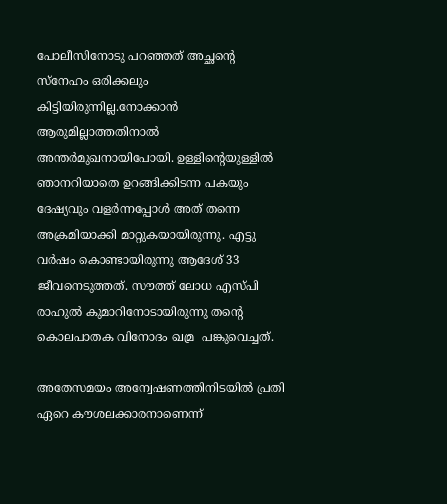പോലീസിനോടു പറഞ്ഞത് അച്ഛന്റെ സ്‌നേഹം ഒരിക്കലും കിട്ടിയിരുന്നില്ല.നോക്കാന്‍ ആരുമില്ലാത്തതിനാല്‍ അന്തര്‍മുഖനായിപോയി. ഉള്ളിന്റെയുള്ളില്‍ ഞാനറിയാതെ ഉറങ്ങിക്കിടന്ന പകയും ദേഷ്യവും വളര്‍ന്നപ്പോള്‍ അത് തന്നെ അക്രമിയാക്കി മാറ്റുകയായിരുന്നു. എട്ടു വര്‍ഷം കൊണ്ടായിരുന്നു ആദേശ് 33 ജീവനെടുത്തത്. സൗത്ത് ലോധ എസ്പി രാഹുല്‍ കുമാറിനോടായിരുന്നു തന്റെ കൊലപാതക വിനോദം ഖമ്ര  പങ്കുവെച്ചത്.

അതേസമയം അന്വേഷണത്തിനിടയില്‍ പ്രതി ഏറെ കൗശലക്കാരനാണെന്ന്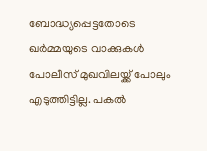ബോദ്ധ്യപ്പെട്ടതോടെ ഖര്‍മ്മയുടെ വാക്കുകള്‍ പോലീസ് മുഖവിലയ്ക്ക് പോലും എടുത്തിട്ടില്ല. പകല്‍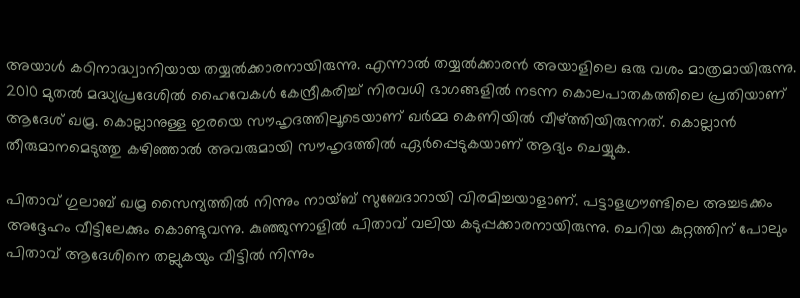അയാള്‍ കഠിനാദ്ധ്വാനിയായ തയ്യല്‍ക്കാരനായിരുന്നു. എന്നാല്‍ തയ്യല്‍ക്കാരന്‍ അയാളിലെ ഒരു വശം മാത്രമായിരുന്നു. 2010 മുതല്‍ മദ്ധ്യപ്രദേശില്‍ ഹൈവേകള്‍ കേന്ദ്രീകരിച്ച് നിരവധി ഭാഗങ്ങളില്‍ നടന്ന കൊലപാതകത്തിലെ പ്രതിയാണ് ആദേശ് ഖമ്ര. കൊല്ലാനുള്ള ഇരയെ സൗഹൃദത്തിലൂടെയാണ് ഖര്‍മ്മ കെണിയില്‍ വീഴ്ത്തിയിരുന്നത്. കൊല്ലാന്‍ തീരുമാനമെടുത്തു കഴിഞ്ഞാല്‍ അവരുമായി സൗഹൃദത്തില്‍ ഏര്‍പ്പെടുകയാണ് ആദ്യം ചെയ്യുക.

പിതാവ് ഗുലാബ് ഖമ്ര സൈന്യത്തില്‍ നിന്നും നായ്ബ് സുബേദാറായി വിരമിച്ചയാളാണ്. പട്ടാളഗ്രൗണ്ടിലെ അച്ചടക്കം അദ്ദേഹം വീട്ടിലേക്കും കൊണ്ടുവന്നു. കുഞ്ഞുന്നാളില്‍ പിതാവ് വലിയ കടുപ്പക്കാരനായിരുന്നു. ചെറിയ കുറ്റത്തിന് പോലും പിതാവ് ആദേശിനെ തല്ലുകയും വീട്ടില്‍ നിന്നും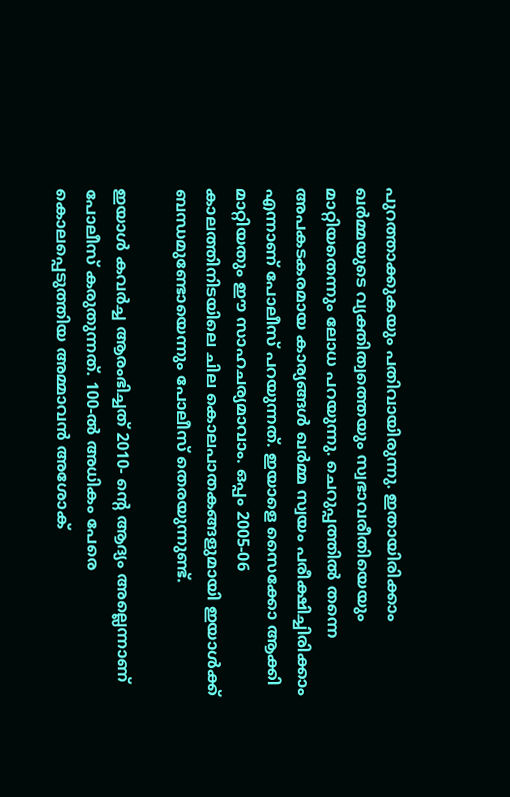പുറത്താക്കുകയും പതിവായിരുന്നു. ഇതായിരിക്കാം ഖര്‍മ്മയുടെ വ്യക്തിത്വത്തെയും സ്വഭാവരീതിയെയും മാറ്റിയതെന്നും ലോധ പറയുന്നു. ചെറുപ്പത്തില്‍ തന്നെ അപകടകരമായ കാര്യങ്ങള്‍ ഖര്‍മ്മ സ്വയം പരീക്ഷിച്ചിരിക്കാം എന്നാണ് പോലീസ് പറയുന്നത്. ഇയാളെ സൈക്കോ ആക്കി മാറ്റിയതും ഈ സാഹചര്യമാവാം. ഒപ്പം 2005-06 കാലത്തിനിടയിലെ ചില കൊലപാതകങ്ങളുമായി ഇയാള്‍ക്ക് ബന്ധമുണ്ടോയെന്നും പോലീസ് തെരയുന്നുണ്ട്.

ഇയാള്‍ കവര്‍ച്ച ആരംഭിച്ചത് 2010- ന്റെ ആദ്യം അല്ലെന്നാണ് പോലീസ് കരുതുന്നത്. 100-ല്‍ അധികം പേരെ കൊലപ്പെടുത്തിയ അമ്മാവന്‍ അശോക്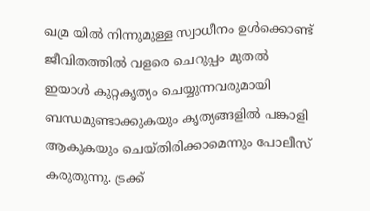ഖമ്ര യില്‍ നിന്നുമുള്ള സ്വാധീനം ഉള്‍ക്കൊണ്ട് ജീവിതത്തില്‍ വളരെ ചെറുപ്പം മുതല്‍ ഇയാള്‍ കുറ്റകൃത്യം ചെയ്യുന്നവരുമായി ബന്ധമുണ്ടാക്കുകയും കൃത്യങ്ങളില്‍ പങ്കാളി ആകുകയും ചെയ്തിരിക്കാമെന്നും പോലീസ് കരുതുന്നു. ട്രക്ക്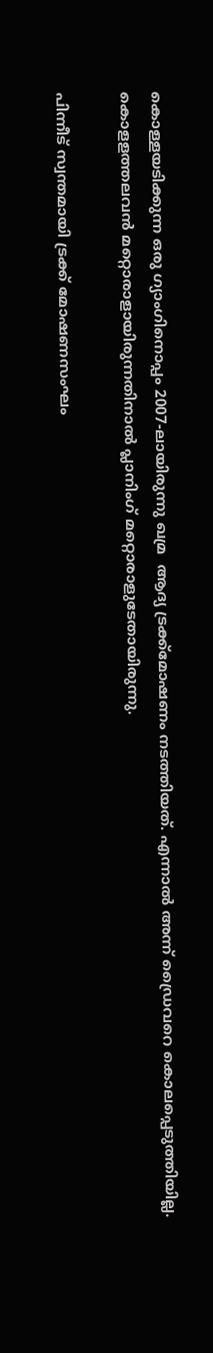കൊള്ളയടിക്കുന്ന ഒരു ഗ്യാംഗിനൊപ്പം 2007-ലായിരുന്നു ഖമ്ര  ആദ്യ ട്രക്ക്‌മോഷണം നടത്തിയത്. എന്നാല്‍ അന്ന് ഡ്രൈവറെ കൊലപ്പെടുത്തിയില്ല. കൊളളത്തലവന്‍ മറ്റൊരാളായിരുന്നതിനാല്‍ പ്ലാനിംഗ് മറ്റൊരാളുടേതായിരുന്നു.

പിന്നീട് സ്വന്തമായി ട്രക്ക് മോഷണസംഘം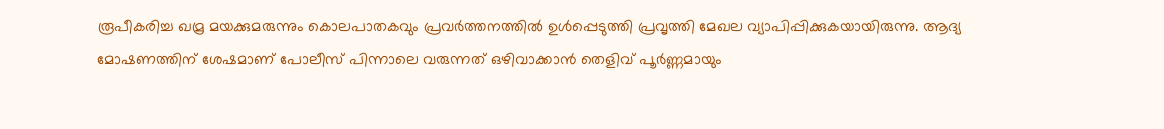രൂപീകരിച്ച ഖമ്ര മയക്കുമരുന്നും കൊലപാതകവും പ്രവര്‍ത്തനത്തില്‍ ഉള്‍പ്പെടുത്തി പ്രവൃത്തി മേഖല വ്യാപിപ്പിക്കുകയായിരുന്നു. ആദ്യ മോഷണത്തിന് ശേഷമാണ് പോലീസ് പിന്നാലെ വരുന്നത് ഒഴിവാക്കാന്‍ തെളിവ് പൂര്‍ണ്ണമായും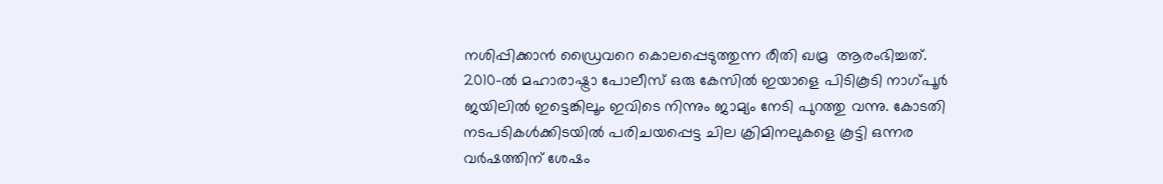നശിപ്പിക്കാന്‍ ഡ്രൈവറെ കൊലപ്പെടുത്തുന്ന രീതി ഖമ്ര  ആരംഭിച്ചത്. 2010-ല്‍ മഹാരാഷ്ട്രാ പോലീസ് ഒരു കേസില്‍ ഇയാളെ പിടികൂടി നാഗ്പൂര്‍ ജയിലില്‍ ഇട്ടെങ്കിലൂം ഇവിടെ നിന്നും ജാമ്യം നേടി പുറത്തു വന്നു. കോടതി നടപടികള്‍ക്കിടയില്‍ പരിചയപ്പെട്ട ചില ക്രിമിനലുകളെ കൂട്ടി ഒന്നര വര്‍ഷത്തിന് ശേഷം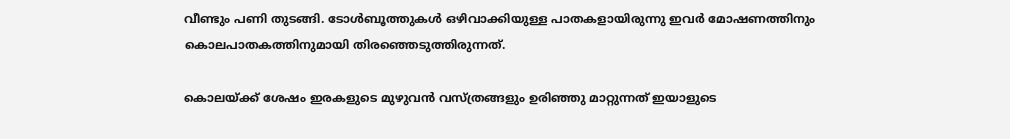വീണ്ടും പണി തുടങ്ങി. ടോള്‍ബൂത്തുകള്‍ ഒഴിവാക്കിയുള്ള പാതകളായിരുന്നു ഇവര്‍ മോഷണത്തിനും കൊലപാതകത്തിനുമായി തിരഞ്ഞെടുത്തിരുന്നത്.

കൊലയ്ക്ക് ശേഷം ഇരകളുടെ മുഴുവന്‍ വസ്ത്രങ്ങളും ഉരിഞ്ഞു മാറ്റുന്നത് ഇയാളുടെ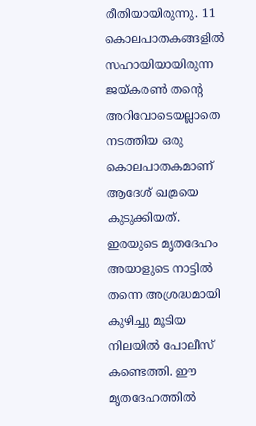രീതിയായിരുന്നു. 11 കൊലപാതകങ്ങളില്‍ സഹായിയായിരുന്ന ജയ്കരണ്‍ തന്റെ അറിവോടെയല്ലാതെ നടത്തിയ ഒരു കൊലപാതകമാണ് ആദേശ് ഖമ്രയെ കുടുക്കിയത്. ഇരയുടെ മൃതദേഹം അയാളുടെ നാട്ടില്‍ തന്നെ അശ്രദ്ധമായി കുഴിച്ചു മൂടിയ നിലയില്‍ പോലീസ് കണ്ടെത്തി. ഈ മൃതദേഹത്തില്‍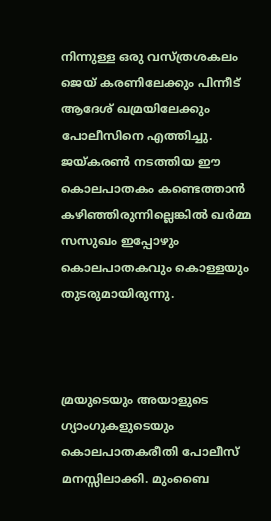നിന്നുള്ള ഒരു വസ്ത്രശകലം ജെയ് കരണിലേക്കും പിന്നീട് ആദേശ് ഖമ്രയിലേക്കും പോലീസിനെ എത്തിച്ചു. ജയ്കരണ്‍ നടത്തിയ ഈ കൊലപാതകം കണ്ടെത്താന്‍ കഴിഞ്ഞിരുന്നില്ലെങ്കില്‍ ഖര്‍മ്മ സസുഖം ഇപ്പോഴും കൊലപാതകവും കൊള്ളയും തുടരുമായിരുന്നു.



മ്രയുടെയും അയാളുടെ ഗ്യാംഗുകളുടെയും കൊലപാതകരീതി പോലീസ് മനസ്സിലാക്കി. മുംബൈ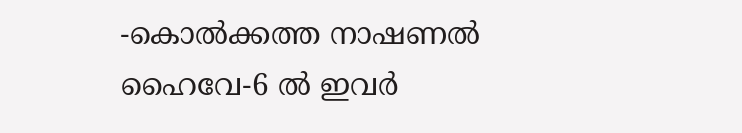-കൊല്‍ക്കത്ത നാഷണല്‍ ഹൈവേ-6 ല്‍ ഇവര്‍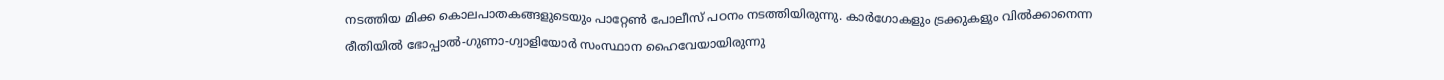നടത്തിയ മിക്ക കൊലപാതകങ്ങളുടെയും പാറ്റേണ്‍ പോലീസ് പഠനം നടത്തിയിരുന്നു. കാര്‍ഗോകളും ട്രക്കുകളും വില്‍ക്കാനെന്ന രീതിയില്‍ ഭോപ്പാല്‍-ഗുണാ-ഗ്വാളിയോര്‍ സംസ്ഥാന ഹൈവേയായിരുന്നു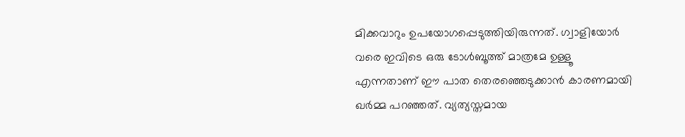മിക്കവാറും ഉപയോഗപ്പെടുത്തിയിരുന്നത്. ഗ്വാളിയോര്‍ വരെ ഇവിടെ ഒരു ടോള്‍ബൂത്ത് മാത്രമേ ഉള്ളൂ എന്നതാണ് ഈ പാത തെരഞ്ഞെടുക്കാന്‍ കാരണമായി ഖര്‍മ്മ പറഞ്ഞത്. വ്യത്യസ്തമായ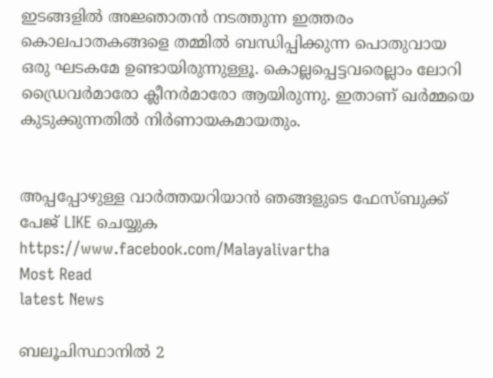ഇടങ്ങളില്‍ അജ്ഞാതന്‍ നടത്തുന്ന ഇത്തരം കൊലപാതകങ്ങളെ തമ്മില്‍ ബന്ധിപ്പിക്കുന്ന പൊതുവായ ഒരു ഘടകമേ ഉണ്ടായിരുന്നുള്ളൂ. കൊല്ലപ്പെട്ടവരെല്ലാം ലോറി ഡ്രൈവര്‍മാരോ ക്ലീനര്‍മാരോ ആയിരുന്നു. ഇതാണ് ഖര്‍മ്മയെ കുടുക്കുന്നതില്‍ നിര്‍ണായകമായതും.


അപ്പപ്പോഴുള്ള വാര്‍ത്തയറിയാന്‍ ഞങ്ങളുടെ ഫേസ്‌ബുക്ക്‌ പേജ് LIKE ചെയ്യുക
https://www.facebook.com/Malayalivartha
Most Read
latest News

ബലൂചിസ്ഥാനില്‍ 2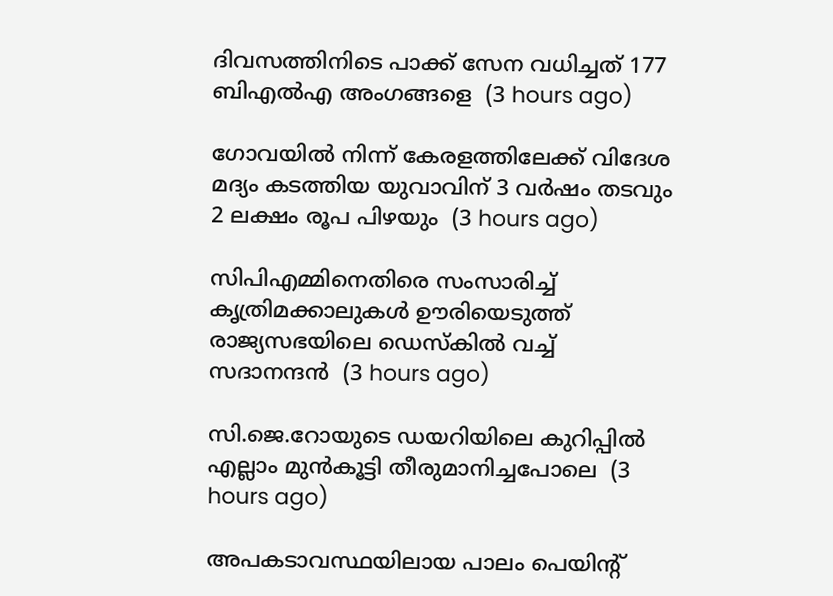ദിവസത്തിനിടെ പാക്ക് സേന വധിച്ചത് 177 ബിഎല്‍എ അംഗങ്ങളെ  (3 hours ago)

ഗോവയില്‍ നിന്ന് കേരളത്തിലേക്ക് വിദേശ മദ്യം കടത്തിയ യുവാവിന് 3 വര്‍ഷം തടവും 2 ലക്ഷം രൂപ പിഴയും  (3 hours ago)

സിപിഎമ്മിനെതിരെ സംസാരിച്ച് കൃത്രിമക്കാലുകള്‍ ഊരിയെടുത്ത് രാജ്യസഭയിലെ ഡെസ്‌കില്‍ വച്ച് സദാനന്ദന്‍  (3 hours ago)

സി.ജെ.റോയുടെ ഡയറിയിലെ കുറിപ്പില്‍ എല്ലാം മുന്‍കൂട്ടി തീരുമാനിച്ചപോലെ  (3 hours ago)

അപകടാവസ്ഥയിലായ പാലം പെയിന്റ്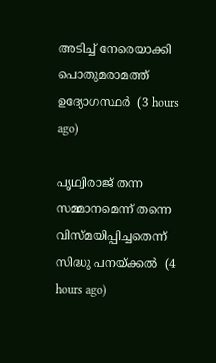അടിച്ച് നേരെയാക്കി പൊതുമരാമത്ത് ഉദ്യോഗസ്ഥര്‍  (3 hours ago)

പൃഥ്വിരാജ് തന്ന സമ്മാനമെന്ന് തന്നെ വിസ്മയിപ്പിച്ചതെന്ന് സിദ്ധു പനയ്ക്കല്‍  (4 hours ago)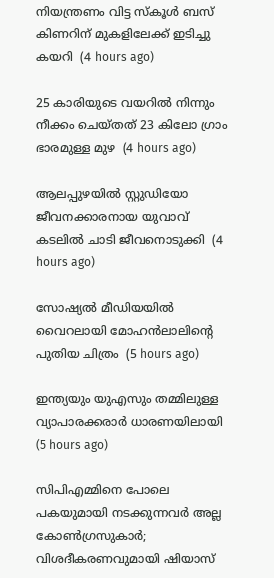നിയന്ത്രണം വിട്ട സ്‌കൂള്‍ ബസ് കിണറിന് മുകളിലേക്ക് ഇടിച്ചു കയറി  (4 hours ago)

25 കാരിയുടെ വയറില്‍ നിന്നും നീക്കം ചെയ്തത് 23 കിലോ ഗ്രാം ഭാരമുള്ള മുഴ  (4 hours ago)

ആലപ്പുഴയില്‍ സ്റ്റുഡിയോ ജീവനക്കാരനായ യുവാവ് കടലില്‍ ചാടി ജീവനൊടുക്കി  (4 hours ago)

സോഷ്യല്‍ മീഡിയയില്‍ വൈറലായി മോഹന്‍ലാലിന്റെ പുതിയ ചിത്രം  (5 hours ago)

ഇന്ത്യയും യുഎസും തമ്മിലുള്ള വ്യാപാരക്കരാര്‍ ധാരണയിലായി  (5 hours ago)

സിപിഎമ്മിനെ പോലെ പകയുമായി നടക്കുന്നവര്‍ അല്ല കോണ്‍ഗ്രസുകാര്‍; വിശദീകരണവുമായി ഷിയാസ്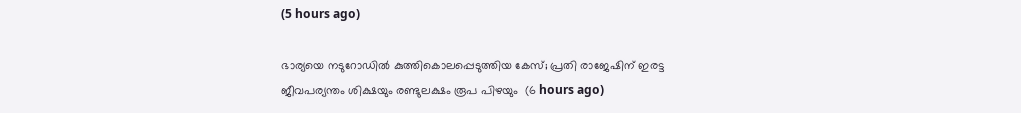(5 hours ago)

ഭാര്യയെ നടുറോഡില്‍ കുത്തികൊലപ്പെടുത്തിയ കേസ്; പ്രതി രാജേഷിന് ഇരട്ട ജീവപര്യന്തം ശിക്ഷയും രണ്ടുലക്ഷം രൂപ പിഴയും  (6 hours ago)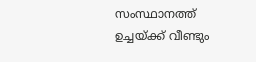സംസ്ഥാനത്ത് ഉച്ചയ്ക്ക് വീണ്ടും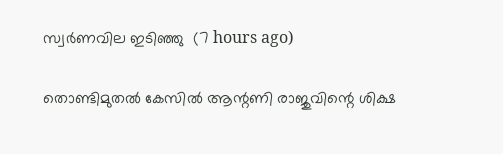സ്വര്‍ണവില ഇടിഞ്ഞു  (7 hours ago)

തൊണ്ടിമുതല്‍ കേസില്‍ ആന്റണി രാജുവിന്റെ ശിക്ഷ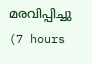മരവിപ്പിച്ചു  (7 hours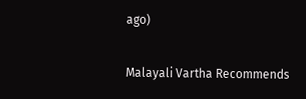ago)

Malayali Vartha Recommends